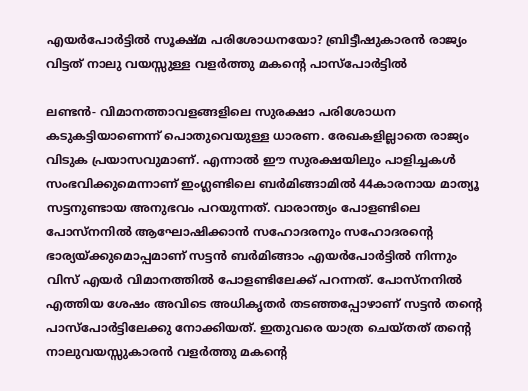എയര്‍പോര്‍ട്ടില്‍ സൂക്ഷ്മ പരിശോധനയോ? ബ്രിട്ടീഷുകാരന്‍ രാജ്യം വിട്ടത് നാലു വയസ്സുള്ള വളര്‍ത്തു മകന്റെ പാസ്‌പോര്‍ട്ടില്‍

ലണ്ടന്‍- വിമാനത്താവളങ്ങളിലെ സുരക്ഷാ പരിശോധന കടുകട്ടിയാണെന്ന് പൊതുവെയുള്ള ധാരണ. രേഖകളില്ലാതെ രാജ്യം വിടുക പ്രയാസവുമാണ്. എന്നാല്‍ ഈ സുരക്ഷയിലും പാളിച്ചകള്‍ സംഭവിക്കുമെന്നാണ് ഇംഗ്ലണ്ടിലെ ബര്‍മിങ്ങാമില്‍ 44കാരനായ മാത്യൂ സട്ടനുണ്ടായ അനുഭവം പറയുന്നത്. വാരാന്ത്യം പോളണ്ടിലെ പോസ്‌നനില്‍ ആഘോഷിക്കാന്‍ സഹോദരനും സഹോദരന്റെ ഭാര്യയ്ക്കുമൊപ്പമാണ് സട്ടന്‍ ബര്‍മിങ്ങാം എയര്‍പോര്‍ട്ടില്‍ നിന്നും വിസ് എയര്‍ വിമാനത്തില്‍ പോളണ്ടിലേക്ക് പറന്നത്. പോസ്‌നനില്‍ എത്തിയ ശേഷം അവിടെ അധികൃതര്‍ തടഞ്ഞപ്പോഴാണ് സട്ടന്‍ തന്റെ പാസ്‌പോര്‍ട്ടിലേക്കു നോക്കിയത്. ഇതുവരെ യാത്ര ചെയ്തത് തന്റെ നാലുവയസ്സുകാരന്‍ വളര്‍ത്തു മകന്റെ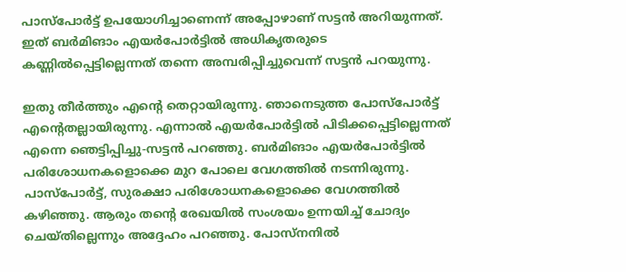പാസ്‌പോര്‍ട്ട് ഉപയോഗിച്ചാണെന്ന് അപ്പോഴാണ് സട്ടന്‍ അറിയുന്നത്. ഇത് ബര്‍മിങാം എയര്‍പോര്‍ട്ടില്‍ അധികൃതരുടെ കണ്ണില്‍പ്പെട്ടില്ലെന്നത് തന്നെ അമ്പരിപ്പിച്ചുവെന്ന് സട്ടന്‍ പറയുന്നു.

ഇതു തീര്‍ത്തും എന്റെ തെറ്റായിരുന്നു. ഞാനെടുത്ത പോസ്‌പോര്‍ട്ട് എന്റെതല്ലായിരുന്നു. എന്നാല്‍ എയര്‍പോര്‍ട്ടില്‍ പിടിക്കപ്പെട്ടില്ലെന്നത് എന്നെ ഞെട്ടിപ്പിച്ചു-സട്ടന്‍ പറഞ്ഞു. ബര്‍മിങാം എയര്‍പോര്‍ട്ടില്‍ പരിശോധനകളൊക്കെ മുറ പോലെ വേഗത്തില്‍ നടന്നിരുന്നു. പാസ്‌പോര്‍ട്ട്, സുരക്ഷാ പരിശോധനകളൊക്കെ വേഗത്തില്‍ കഴിഞ്ഞു. ആരും തന്റെ രേഖയില്‍ സംശയം ഉന്നയിച്ച് ചോദ്യം ചെയ്തില്ലെന്നും അദ്ദേഹം പറഞ്ഞു. പോസ്‌നനില്‍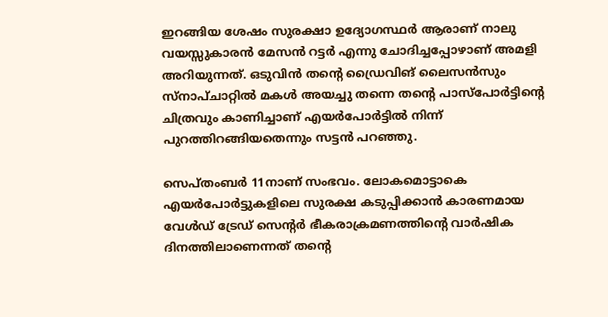ഇറങ്ങിയ ശേഷം സുരക്ഷാ ഉദ്യോഗസ്ഥര്‍ ആരാണ് നാലു വയസ്സുകാരന്‍ മേസന്‍ റട്ടര്‍ എന്നു ചോദിച്ചപ്പോഴാണ് അമളി അറിയുന്നത്. ഒടുവിന്‍ തന്റെ ഡ്രൈവിങ് ലൈസന്‍സും സ്‌നാപ്ചാറ്റില്‍ മകള്‍ അയച്ചു തന്നെ തന്റെ പാസ്‌പോര്‍ട്ടിന്റെ ചിത്രവും കാണിച്ചാണ് എയര്‍പോര്‍ട്ടില്‍ നിന്ന് പുറത്തിറങ്ങിയതെന്നും സട്ടന്‍ പറഞ്ഞു.

സെപ്തംബര്‍ 11നാണ് സംഭവം. ലോകമൊട്ടാകെ എയര്‍പോര്‍ട്ടുകളിലെ സുരക്ഷ കടുപ്പിക്കാന്‍ കാരണമായ വേള്‍ഡ് ട്രേഡ് സെന്റര്‍ ഭീകരാക്രമണത്തിന്റെ വാര്‍ഷിക ദിനത്തിലാണെന്നത് തന്റെ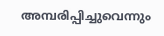അമ്പരിപ്പിച്ചുവെന്നും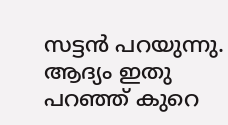സട്ടന്‍ പറയുന്നു. ആദ്യം ഇതു പറഞ്ഞ് കുറെ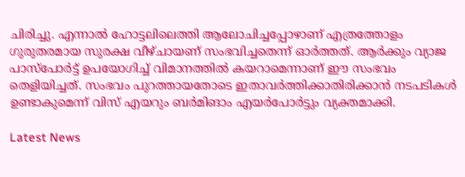ചിരിച്ചു. എന്നാല്‍ ഹോട്ടലിലെത്തി ആലോചിച്ചപ്പോഴാണ് എത്രത്തോളം ഗുരുതരമായ സുരക്ഷ വീഴ്ചായണ് സംഭവിച്ചതെന്ന് ഓര്‍ത്തത്. ആര്‍ക്കും വ്യാജ പാസ്‌പോര്‍ട്ട് ഉപയോഗിച്ച് വിമാനത്തില്‍ കയറാമെന്നാണ് ഈ സംഭവം തെളിയിച്ചത്. സംഭവം പുറത്തായതോടെ ഇതാവര്‍ത്തിക്കാതിരിക്കാന്‍ നടപടികള്‍ ഉണ്ടാകുമെന്ന് വിസ് എയറും ബര്‍മിങാം എയര്‍പോര്‍ട്ടും വ്യക്തമാക്കി.

Latest News